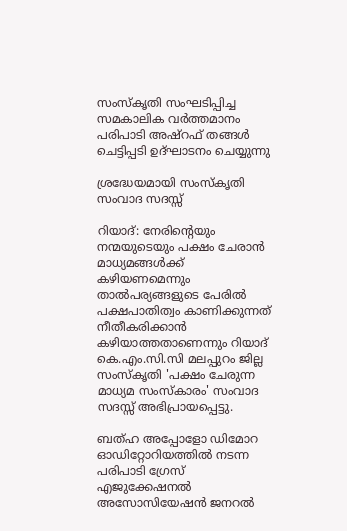സംസ്‌കൃതി സംഘടിപ്പിച്ച സമകാലിക വർത്തമാനം പരിപാടി അഷ്റഫ് തങ്ങൾ ചെട്ടിപ്പടി ഉദ്ഘാടനം ചെയ്യുന്നു

ശ്രദ്ധേയമായി സംസ്‌കൃതി സംവാദ സദസ്സ്

റിയാദ്: നേരിന്റെയും നന്മയുടെയും പക്ഷം ചേരാൻ മാധ്യമങ്ങൾക്ക് കഴിയണമെന്നും താൽപര്യങ്ങളുടെ പേരിൽ പക്ഷപാതിത്വം കാണിക്കുന്നത് നീതീകരിക്കാൻ കഴിയാത്തതാണെന്നും റിയാദ് കെ.എം.സി.സി മലപ്പുറം ജില്ല സംസ്‌കൃതി 'പക്ഷം ചേരുന്ന മാധ്യമ സംസ്കാരം' സംവാദ സദസ്സ് അഭിപ്രായപ്പെട്ടു.

ബത്ഹ അപ്പോളോ ഡിമോറ ഓഡിറ്റോറിയത്തിൽ നടന്ന പരിപാടി ഗ്രേസ് എജുക്കേഷനൽ അസോസിയേഷൻ ജനറൽ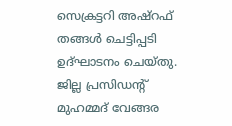സെക്രട്ടറി അഷ്റഫ് തങ്ങൾ ചെട്ടിപ്പടി ഉദ്ഘാടനം ചെയ്തു. ജില്ല പ്രസിഡന്റ് മുഹമ്മദ് വേങ്ങര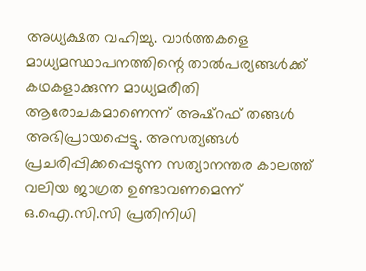അധ്യക്ഷത വഹിച്ചു. വാർത്തകളെ മാധ്യമസ്ഥാപനത്തിന്റെ താൽപര്യങ്ങൾക്ക് കഥകളാക്കുന്ന മാധ്യമരീതി ആരോചകമാണെന്ന് അഷ്റഫ് തങ്ങൾ അഭിപ്രായപ്പെട്ടു. അസത്യങ്ങൾ പ്രചരിപ്പിക്കപ്പെടുന്ന സത്യാനന്തര കാലത്ത് വലിയ ജാഗ്രത ഉണ്ടാവണമെന്ന് ഒ.ഐ.സി.സി പ്രതിനിധി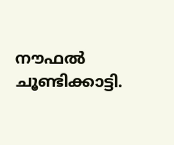നൗഫൽ ചൂണ്ടിക്കാട്ടി.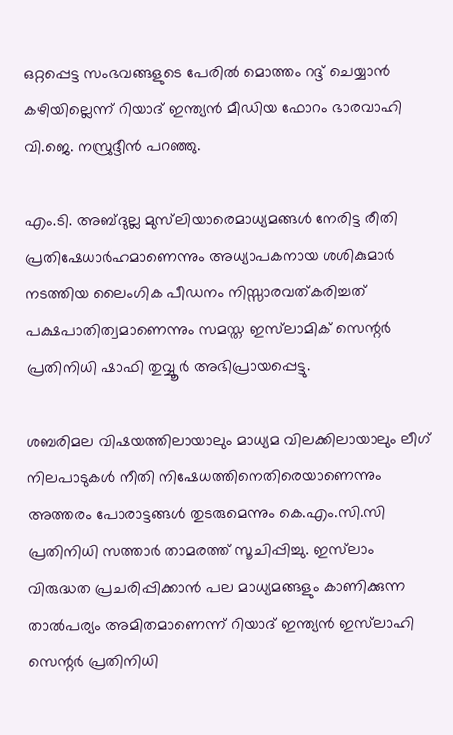ഒറ്റപ്പെട്ട സംഭവങ്ങളുടെ പേരിൽ മൊത്തം റദ്ദ് ചെയ്യാൻ കഴിയില്ലെന്ന് റിയാദ് ഇന്ത്യൻ മീഡിയ ഫോറം ഭാരവാഹി വി.ജെ. നസ്രുദ്ദീൻ പറഞ്ഞു.

എം.ടി. അബ്ദുല്ല മുസ്‍ലിയാരെമാധ്യമങ്ങൾ നേരിട്ട രീതി പ്രതിഷേധാർഹമാണെന്നും അധ്യാപകനായ ശശികുമാർ നടത്തിയ ലൈംഗിക പീഡനം നിസ്സാരവത്കരിച്ചത് പക്ഷപാതിത്വമാണെന്നും സമസ്ത ഇസ്‍ലാമിക്‌ സെന്റർ പ്രതിനിധി ഷാഫി തുവ്വൂർ അഭിപ്രായപ്പെട്ടു.

ശബരിമല വിഷയത്തിലായാലും മാധ്യമ വിലക്കിലായാലും ലീഗ് നിലപാടുകൾ നീതി നിഷേധത്തിനെതിരെയാണെന്നും അത്തരം പോരാട്ടങ്ങൾ തുടരുമെന്നും കെ.എം.സി.സി പ്രതിനിധി സത്താർ താമരത്ത് സൂചിപ്പിച്ചു. ഇസ്‌ലാം വിരുദ്ധത പ്രചരിപ്പിക്കാൻ പല മാധ്യമങ്ങളും കാണിക്കുന്ന താൽപര്യം അമിതമാണെന്ന് റിയാദ് ഇന്ത്യൻ ഇസ്‌ലാഹി സെന്റർ പ്രതിനിധി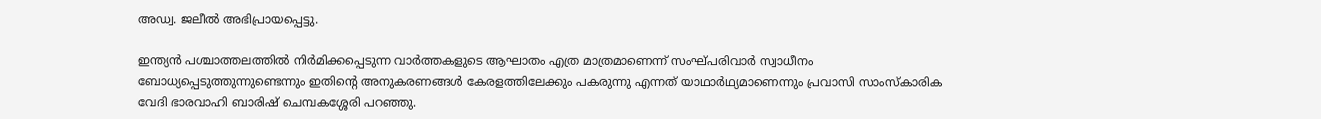അഡ്വ. ജലീൽ അഭിപ്രായപ്പെട്ടു.

ഇന്ത്യൻ പശ്ചാത്തലത്തിൽ നിർമിക്കപ്പെടുന്ന വാർത്തകളുടെ ആഘാതം എത്ര മാത്രമാണെന്ന് സംഘ്പരിവാർ സ്വാധീനം ബോധ്യപ്പെടുത്തുന്നുണ്ടെന്നും ഇതിന്റെ അനുകരണങ്ങൾ കേരളത്തിലേക്കും പകരുന്നു എന്നത് യാഥാർഥ്യമാണെന്നും പ്രവാസി സാംസ്കാരിക വേദി ഭാരവാഹി ബാരിഷ്‌ ചെമ്പകശ്ശേരി പറഞ്ഞു.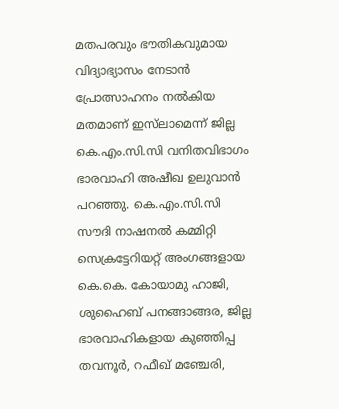മതപരവും ഭൗതികവുമായ വിദ്യാഭ്യാസം നേടാൻ പ്രോത്സാഹനം നൽകിയ മതമാണ് ഇസ്‌ലാമെന്ന് ജില്ല കെ.എം.സി.സി വനിതവിഭാഗം ഭാരവാഹി അഷീഖ ഉലുവാൻ പറഞ്ഞു. കെ.എം.സി.സി സൗദി നാഷനൽ കമ്മിറ്റി സെക്രട്ടേറിയറ്റ് അംഗങ്ങളായ കെ.കെ. കോയാമു ഹാജി, ശുഹൈബ് പനങ്ങാങ്ങര, ജില്ല ഭാരവാഹികളായ കുഞ്ഞിപ്പ തവനൂർ, റഫീഖ് മഞ്ചേരി,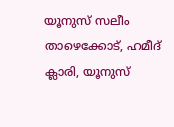യൂനുസ് സലീം താഴെക്കോട്, ഹമീദ് ക്ലാരി, യൂനുസ്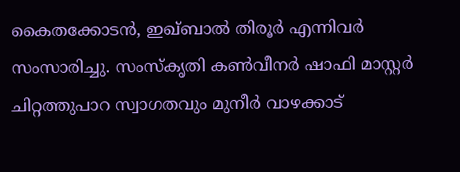കൈതക്കോടൻ, ഇഖ്ബാൽ തിരൂർ എന്നിവർ സംസാരിച്ചു. സംസ്‌കൃതി കൺവീനർ ഷാഫി മാസ്റ്റർ ചിറ്റത്തുപാറ സ്വാഗതവും മുനീർ വാഴക്കാട്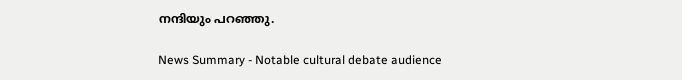നന്ദിയും പറഞ്ഞു.

News Summary - Notable cultural debate audience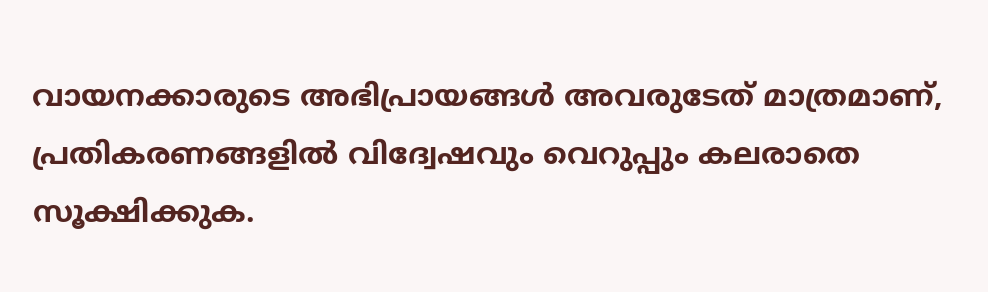വായനക്കാരുടെ അഭിപ്രായങ്ങള്‍ അവരുടേത് മാത്രമാണ്, പ്രതികരണങ്ങളിൽ വിദ്വേഷവും വെറുപ്പും കലരാതെ സൂക്ഷിക്കുക.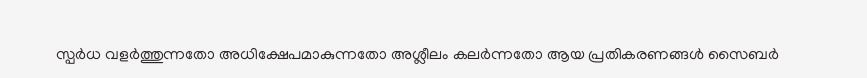സ്പർധ വളർത്തുന്നതോ അധിക്ഷേപമാകുന്നതോ അശ്ലീലം കലർന്നതോ ആയ പ്രതികരണങ്ങൾ സൈബർ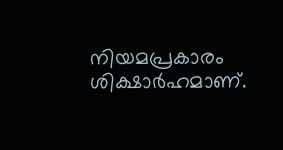നിയമപ്രകാരം ശിക്ഷാർഹമാണ്.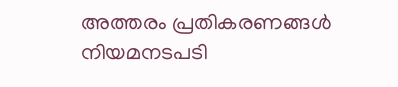അത്തരം പ്രതികരണങ്ങൾ നിയമനടപടി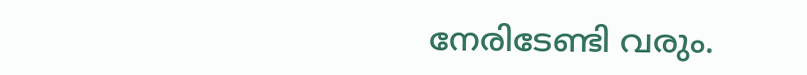നേരിടേണ്ടി വരും.